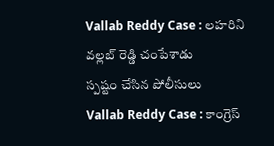Vallab Reddy Case : లహరిని వల్లబ్ రెడ్డి చంపేశాడు
స్పష్టం చేసిన పోలీసులు
Vallab Reddy Case : కాంగ్రెస్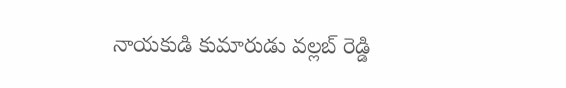నాయకుడి కుమారుడు వల్లబ్ రెడ్డి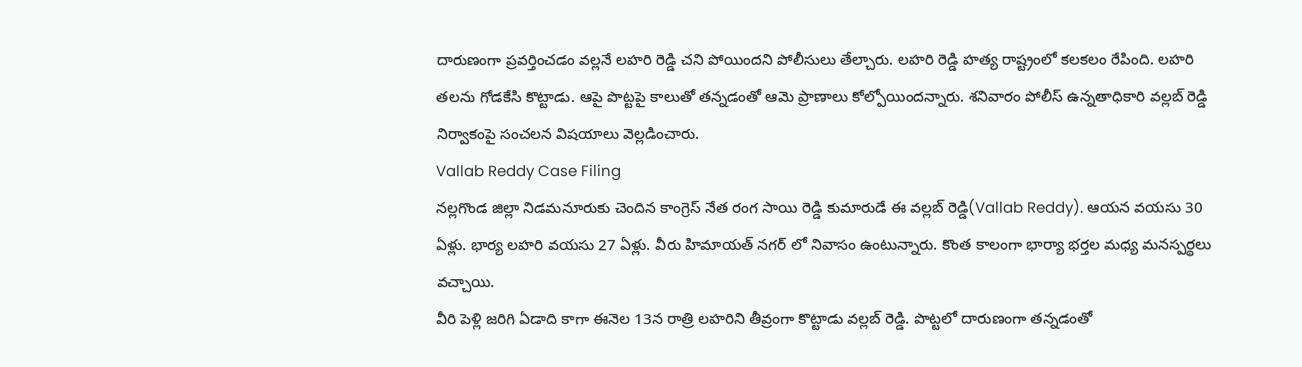దారుణంగా ప్రవర్తించడం వల్లనే లహరి రెడ్డి చని పోయిందని పోలీసులు తేల్చారు. లహరి రెడ్డి హత్య రాష్ట్రంలో కలకలం రేపింది. లహరి తలను గోడకేసి కొట్టాడు. ఆపై పొట్టపై కాలుతో తన్నడంతో ఆమె ప్రాణాలు కోల్పోయిందన్నారు. శనివారం పోలీస్ ఉన్నతాధికారి వల్లబ్ రెడ్డి నిర్వాకంపై సంచలన విషయాలు వెల్లడించారు.
Vallab Reddy Case Filing
నల్లగొండ జిల్లా నిడమనూరుకు చెందిన కాంగ్రెస్ నేత రంగ సాయి రెడ్డి కుమారుడే ఈ వల్లబ్ రెడ్డి(Vallab Reddy). ఆయన వయసు 30 ఏళ్లు. భార్య లహరి వయసు 27 ఏళ్లు. వీరు హిమాయత్ నగర్ లో నివాసం ఉంటున్నారు. కొంత కాలంగా భార్యా భర్తల మధ్య మనస్పర్థలు వచ్చాయి.
వీరి పెళ్లి జరిగి ఏడాది కాగా ఈనెల 13న రాత్రి లహరిని తీవ్రంగా కొట్టాడు వల్లబ్ రెడ్డి. పొట్టలో దారుణంగా తన్నడంతో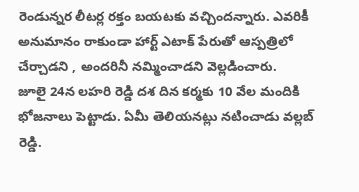రెండున్నర లీటర్ల రక్తం బయటకు వచ్చిందన్నారు. ఎవరికీ అనుమానం రాకుండా హార్ట్ ఎటాక్ పేరుతో ఆస్పత్రిలో చేర్చాడని , అందరినీ నమ్మించాడని వెల్లడించారు.
జూలై 24న లహరి రెడ్డి దశ దిన కర్మకు 10 వేల మందికి భోజనాలు పెట్టాడు. ఏమీ తెలియనట్లు నటించాడు వల్లబ్ రెడ్డి.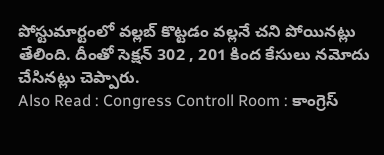పోస్టుమార్టంలో వల్లబ్ కొట్టడం వల్లనే చని పోయినట్లు తేలింది. దీంతో సెక్షన్ 302 , 201 కింద కేసులు నమోదు చేసినట్లు చెప్పారు.
Also Read : Congress Controll Room : కాంగ్రెస్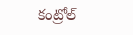కంట్రోల్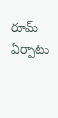రూమ్ ఏర్పాటు